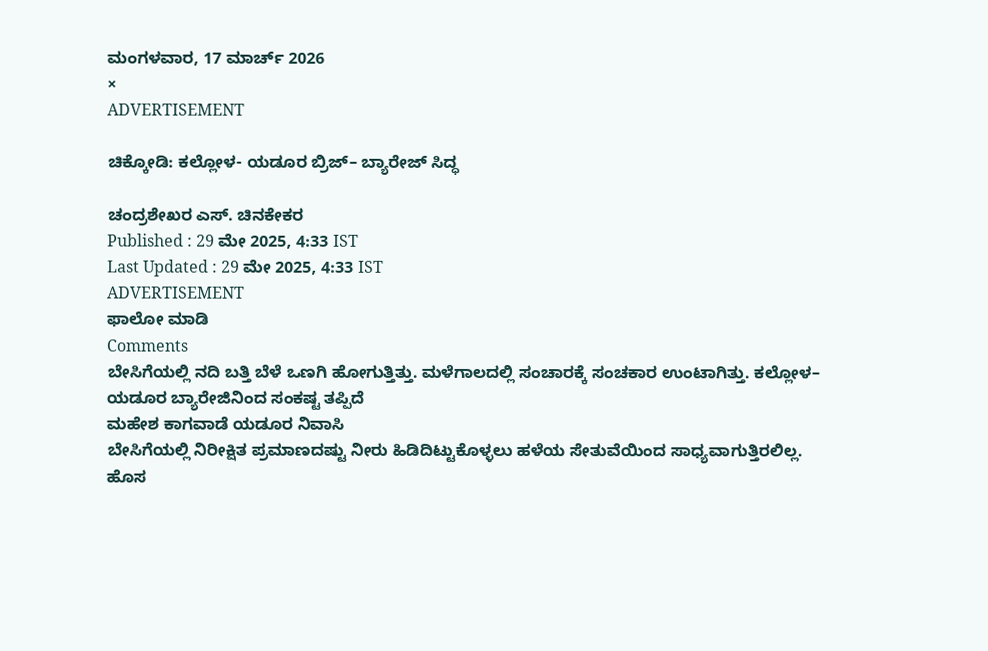ಮಂಗಳವಾರ, 17 ಮಾರ್ಚ್ 2026
×
ADVERTISEMENT

ಚಿಕ್ಕೋಡಿ: ಕಲ್ಲೋಳ- ಯಡೂರ ಬ್ರಿಜ್‌– ಬ್ಯಾರೇಜ್ ಸಿದ್ಧ

ಚಂದ್ರಶೇಖರ ಎಸ್. ಚಿನಕೇಕರ
Published : 29 ಮೇ 2025, 4:33 IST
Last Updated : 29 ಮೇ 2025, 4:33 IST
ADVERTISEMENT
ಫಾಲೋ ಮಾಡಿ
Comments
ಬೇಸಿಗೆಯಲ್ಲಿ ನದಿ ಬತ್ತಿ ಬೆಳೆ ಒಣಗಿ ಹೋಗುತ್ತಿತ್ತು. ಮಳೆಗಾಲದಲ್ಲಿ ಸಂಚಾರಕ್ಕೆ ಸಂಚಕಾರ ಉಂಟಾಗಿತ್ತು. ಕಲ್ಲೋಳ– ಯಡೂರ ಬ್ಯಾರೇಜಿನಿಂದ ಸಂಕಷ್ಟ ತಪ್ಪಿದೆ
ಮಹೇಶ ಕಾಗವಾಡೆ ಯಡೂರ ನಿವಾಸಿ
ಬೇಸಿಗೆಯಲ್ಲಿ ನಿರೀಕ್ಷಿತ ಪ್ರಮಾಣದಷ್ಟು ನೀರು ಹಿಡಿದಿಟ್ಟುಕೊಳ್ಳಲು ಹಳೆಯ ಸೇತುವೆಯಿಂದ ಸಾಧ್ಯವಾಗುತ್ತಿರಲಿಲ್ಲ. ಹೊಸ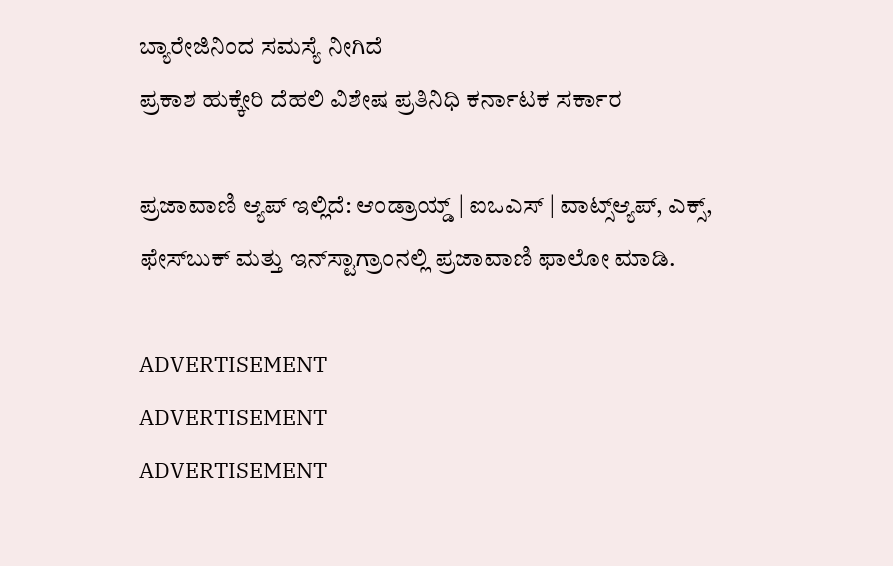ಬ್ಯಾರೇಜಿನಿಂದ ಸಮಸ್ಯೆ ನೀಗಿದೆ
ಪ್ರಕಾಶ ಹುಕ್ಕೇರಿ ದೆಹಲಿ ವಿಶೇಷ ಪ್ರತಿನಿಧಿ ಕರ್ನಾಟಕ ಸರ್ಕಾರ

ಪ್ರಜಾವಾಣಿ ಆ್ಯಪ್ ಇಲ್ಲಿದೆ: ಆಂಡ್ರಾಯ್ಡ್ | ಐಒಎಸ್ | ವಾಟ್ಸ್ಆ್ಯಪ್, ಎಕ್ಸ್, ಫೇಸ್‌ಬುಕ್ ಮತ್ತು ಇನ್‌ಸ್ಟಾಗ್ರಾಂನಲ್ಲಿ ಪ್ರಜಾವಾಣಿ ಫಾಲೋ ಮಾಡಿ.

ADVERTISEMENT
ADVERTISEMENT
ADVERTISEMENT